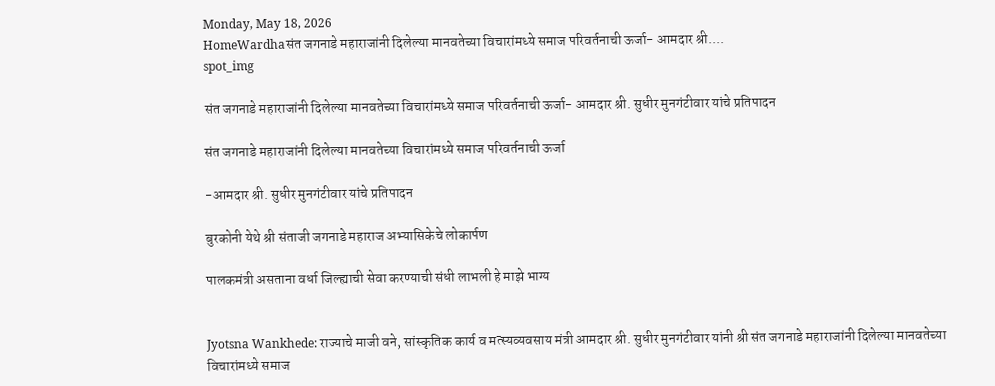Monday, May 18, 2026
HomeWardhaसंत जगनाडे महाराजांनी दिलेल्या मानवतेच्या विचारांमध्ये समाज परिवर्तनाची ऊर्जा- आमदार श्री....
spot_img

संत जगनाडे महाराजांनी दिलेल्या मानवतेच्या विचारांमध्ये समाज परिवर्तनाची ऊर्जा- आमदार श्री. सुधीर मुनगंटीवार यांचे प्रतिपादन

संत जगनाडे महाराजांनी दिलेल्या मानवतेच्या विचारांमध्ये समाज परिवर्तनाची ऊर्जा

-आमदार श्री. सुधीर मुनगंटीवार यांचे प्रतिपादन

बुरकोनी येथे श्री संताजी जगनाडे महाराज अभ्यासिकेचे लोकार्पण

पालकमंत्री असताना वर्धा जिल्ह्याची सेवा करण्याची संधी लाभली हे माझे भाग्य


Jyotsna Wankhede: राज्याचे माजी वने, सांस्कृतिक कार्य व मत्स्यव्यवसाय मंत्री आमदार श्री. सुधीर मुनगंटीवार यांनी श्री संत जगनाडे महाराजांनी दिलेल्या मानवतेच्या विचारांमध्ये समाज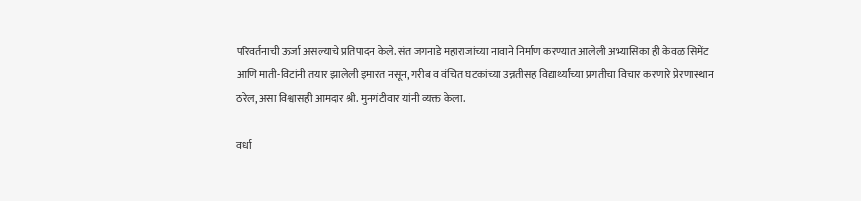परिवर्तनाची ऊर्जा असल्याचे प्रतिपादन केले. संत जगनाडे महाराजांच्या नावाने निर्माण करण्यात आलेली अभ्यासिका ही केवळ सिमेंट आणि माती-विटांनी तयार झालेली इमारत नसून, गरीब व वंचित घटकांच्या उन्नतीसह विद्यार्थ्यांच्या प्रगतीचा विचार करणारे प्रेरणास्थान ठरेल, असा विश्वासही आमदार श्री. मुनगंटीवार यांनी व्यक्त केला.

वर्धा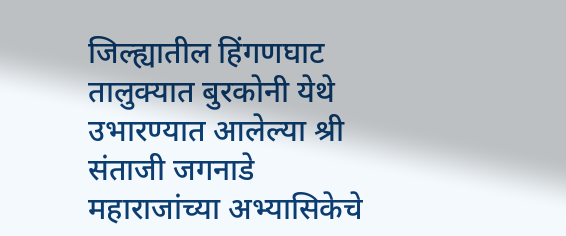जिल्ह्यातील हिंगणघाट तालुक्यात बुरकोनी येथे उभारण्यात आलेल्या श्री संताजी जगनाडे महाराजांच्या अभ्यासिकेचे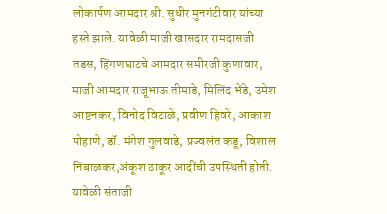लोकार्पण आमदार श्री. सुधीर मुनगंटीवार यांच्या हस्ते झाले. यावेळी माजी खासदार रामदासजी तडस, हिंगणघाटचे आमदार समीरजी कुणावार, माजी आमदार राजूभाऊ तीमाडे, मिलिंद भेंडे, उमेश आष्टनकर, विनोद विटाळे, प्रवीण हिवरे, आकाश पोहाणे, डॉ. मंगेश गुलवाडे, प्रज्वलंत कडू, विशाल निंबाळकर,अंकूश ठाकूर आदींची उपस्थिती होती. यावेळी संताजी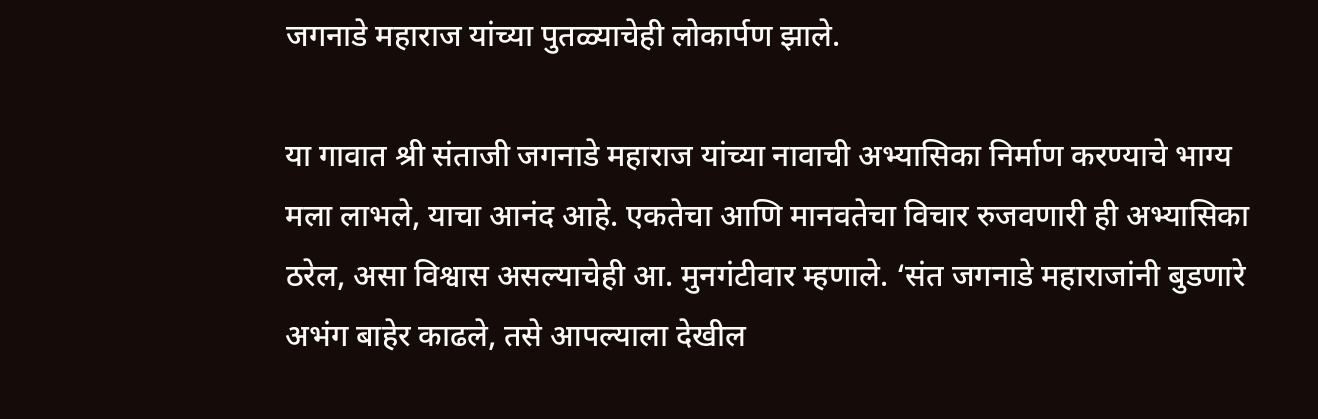जगनाडे महाराज यांच्या पुतळ्याचेही लोकार्पण झाले.

या गावात श्री संताजी जगनाडे महाराज यांच्या नावाची अभ्यासिका निर्माण करण्याचे भाग्य मला लाभले, याचा आनंद आहे. एकतेचा आणि मानवतेचा विचार रुजवणारी ही अभ्यासिका ठरेल, असा विश्वास असल्याचेही आ. मुनगंटीवार म्हणाले. ‘संत जगनाडे महाराजांनी बुडणारे अभंग बाहेर काढले, तसे आपल्याला देखील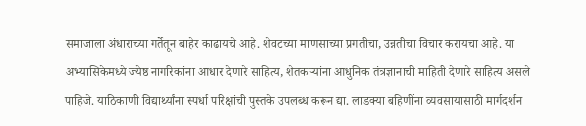समाजाला अंधाराच्या गर्तेतून बाहेर काढायचे आहे. शेवटच्या माणसाच्या प्रगतीचा, उन्नतीचा विचार करायचा आहे. या अभ्यासिकेमध्ये ज्येष्ठ नागरिकांना आधार देणारे साहित्य, शेतकऱ्यांना आधुनिक तंत्रज्ञानाची माहिती देणारे साहित्य असले पाहिजे. याठिकाणी विद्यार्थ्यांना स्पर्धा परिक्षांची पुस्तके उपलब्ध करून द्या. लाडक्या बहिणींना व्यवसायासाठी मार्गदर्शन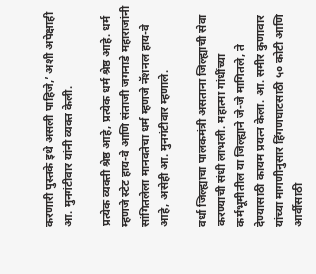करणारी पुस्तके इथे असली पाहिजे,’ अशी अपेक्षाही आ. मुनगंटीवार यांनी व्यक्त केली.

प्रत्येक व्यक्ती श्रेष्ठ आहे, प्रत्येक धर्म श्रेष्ठ आहे. धर्म म्हणजे स्टेट हाय-वे आणि संताजी जगनाडे महाराजांनी सांगितलेला मानवतेचा धर्म म्हणजे नॅशनल हाय-वे आहे, असेही आ. मुनगंटीवार म्हणाले.

वर्धा जिल्ह्याचा पालकमंत्री असताना जिल्ह्याची सेवा करण्याची संधी लाभली. महात्मा गांधींच्या कर्मभूमीतील या जिल्ह्याने जे-जे मागितले, ते देण्यासाठी कायम प्रयत्न केला. आ. समीर कुणावार यांच्या मागणीनुसार हिंगणघाटसाठी ५० कोटी आणि आर्वीसाठी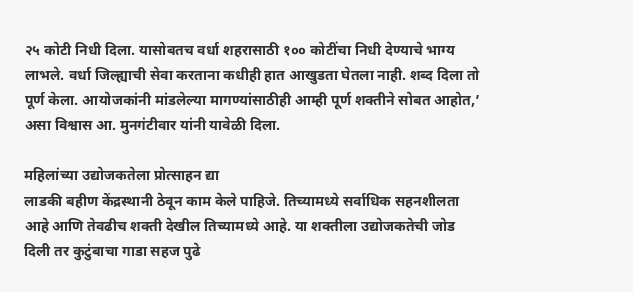२५ कोटी निधी दिला. यासोबतच वर्धा शहरासाठी १०० कोटींचा निधी देण्याचे भाग्य लाभले. वर्धा जिल्ह्याची सेवा करताना कधीही हात आखुडता घेतला नाही. शब्द दिला तो पूर्ण केला. आयोजकांनी मांडलेल्या मागण्यांसाठीही आम्ही पूर्ण शक्तीने सोबत आहोत,’ असा विश्वास आ. मुनगंटीवार यांनी यावेळी दिला.

महिलांच्या उद्योजकतेला प्रोत्साहन द्या
लाडकी बहीण केंद्रस्थानी ठेवून काम केले पाहिजे. तिच्यामध्ये सर्वाधिक सहनशीलता आहे आणि तेवढीच शक्ती देखील तिच्यामध्ये आहे. या शक्तीला उद्योजकतेची जोड दिली तर कुटुंबाचा गाडा सहज पुढे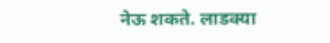नेऊ शकते. लाडक्या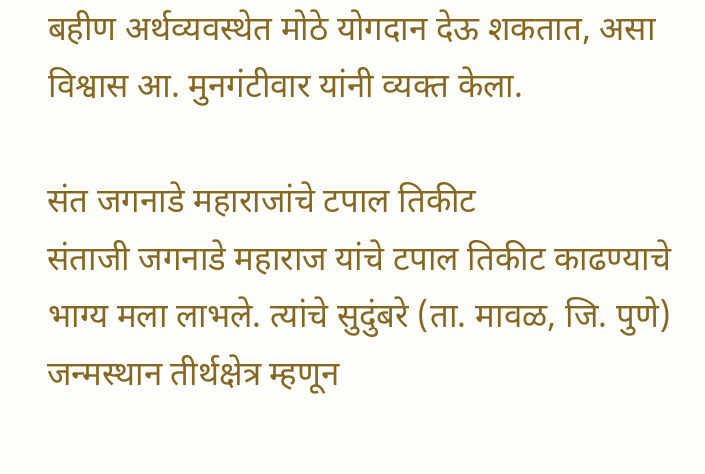बहीण अर्थव्यवस्थेत मोठे योगदान देऊ शकतात, असा विश्वास आ. मुनगंटीवार यांनी व्यक्त केला.

संत जगनाडे महाराजांचे टपाल तिकीट
संताजी जगनाडे महाराज यांचे टपाल तिकीट काढण्याचे भाग्य मला लाभले. त्यांचे सुदुंबरे (ता. मावळ, जि. पुणे) जन्मस्थान तीर्थक्षेत्र म्हणून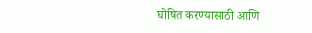घोषित करण्यासाठी आणि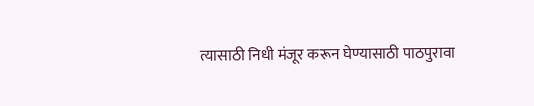त्यासाठी निधी मंजूर करून घेण्यासाठी पाठपुरावा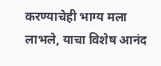करण्याचेही भाग्य मला लाभले, याचा विशेष आनंद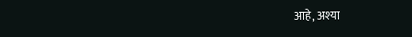आहे, अश्या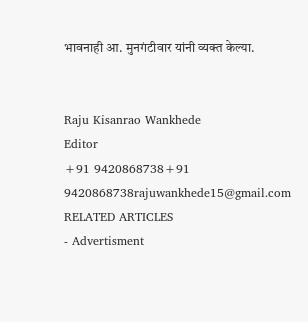भावनाही आ. मुनगंटीवार यांनी व्यक्त केल्या.


Raju Kisanrao Wankhede
Editor
+91 9420868738+91 9420868738rajuwankhede15@gmail.com
RELATED ARTICLES
- Advertisment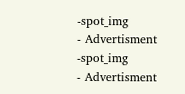-spot_img
- Advertisment -spot_img
- Advertisment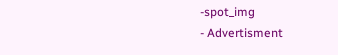-spot_img
- Advertisment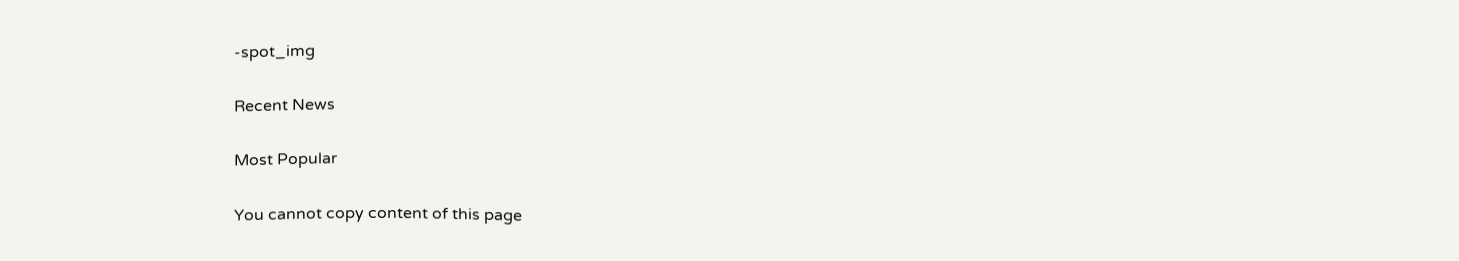-spot_img

Recent News

Most Popular

You cannot copy content of this page